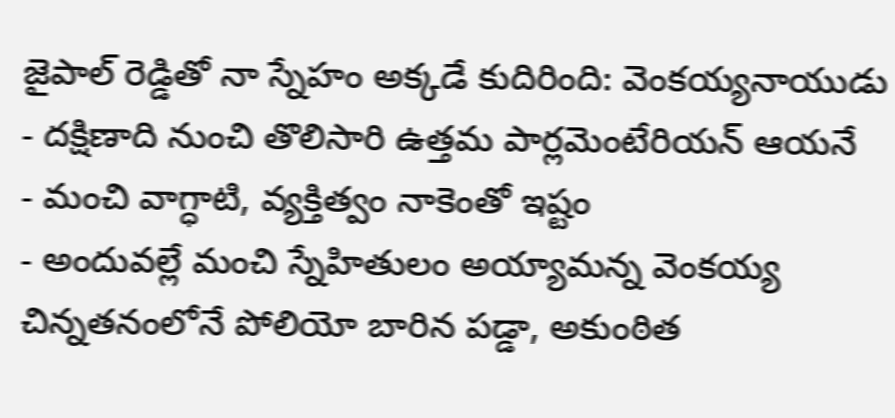జైపాల్ రెడ్డితో నా స్నేహం అక్కడే కుదిరింది: వెంకయ్యనాయుడు
- దక్షిణాది నుంచి తొలిసారి ఉత్తమ పార్లమెంటేరియన్ ఆయనే
- మంచి వాగ్ధాటి, వ్యక్తిత్వం నాకెంతో ఇష్టం
- అందువల్లే మంచి స్నేహితులం అయ్యామన్న వెంకయ్య
చిన్నతనంలోనే పోలియో బారిన పడ్డా, అకుంఠిత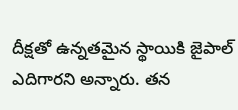దీక్షతో ఉన్నతమైన స్థాయికి జైపాల్ ఎదిగారని అన్నారు. తన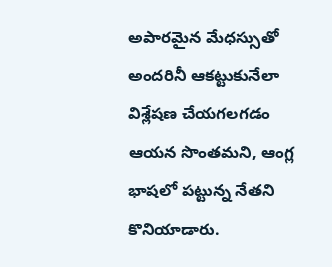అపారమైన మేధస్సుతో అందరినీ ఆకట్టుకునేలా విశ్లేషణ చేయగలగడం ఆయన సొంతమని, ఆంగ్ల భాషలో పట్టున్న నేతని కొనియాడారు.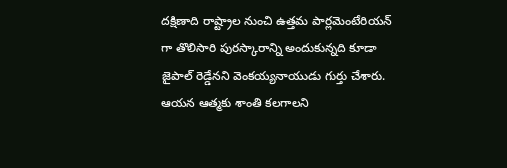దక్షిణాది రాష్ట్రాల నుంచి ఉత్తమ పార్లమెంటేరియన్ గా తొలిసారి పురస్కారాన్ని అందుకున్నది కూడా జైపాల్ రెడ్డేనని వెంకయ్యనాయుడు గుర్తు చేశారు. ఆయన ఆత్మకు శాంతి కలగాలని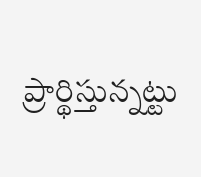ప్రార్థిస్తున్నట్టు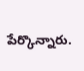పేర్కొన్నారు.